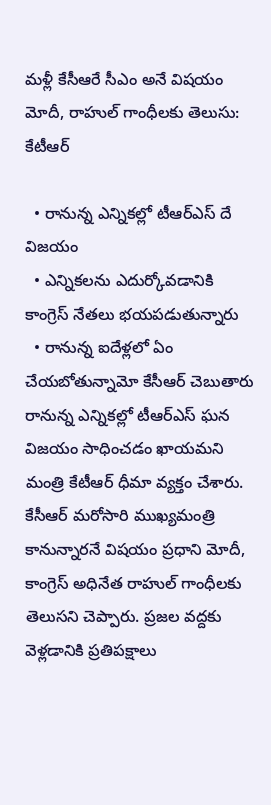మళ్లీ కేసీఆరే సీఎం అనే విషయం మోదీ, రాహుల్ గాంధీలకు తెలుసు: కేటీఆర్

  • రానున్న ఎన్నికల్లో టీఆర్ఎస్ దే విజయం
  • ఎన్నికలను ఎదుర్కోవడానికి కాంగ్రెస్ నేతలు భయపడుతున్నారు
  • రానున్న ఐదేళ్లలో ఏం చేయబోతున్నామో కేసీఆర్ చెబుతారు
రానున్న ఎన్నికల్లో టీఆర్ఎస్ ఘన విజయం సాధించడం ఖాయమని మంత్రి కేటీఆర్ ధీమా వ్యక్తం చేశారు. కేసీఆర్ మరోసారి ముఖ్యమంత్రి కానున్నారనే విషయం ప్రధాని మోదీ, కాంగ్రెస్ అధినేత రాహుల్ గాంధీలకు తెలుసని చెప్పారు. ప్రజల వద్దకు వెళ్లడానికి ప్రతిపక్షాలు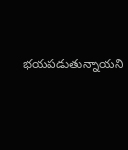భయపడుతున్నాయని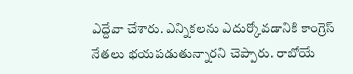ఎద్దేవా చేశారు. ఎన్నికలను ఎదుర్కోవడానికి కాంగ్రెస్ నేతలు భయపడుతున్నారని చెప్పారు. రాబోయే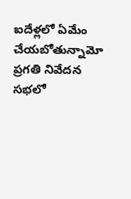ఐదేళ్లలో ఏమేం చేయబోతున్నామో ప్రగతి నివేదన సభలో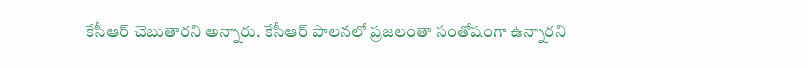కేసీఆర్ చెబుతారని అన్నారు. కేసీఆర్ పాలనలో ప్రజలంతా సంతోషంగా ఉన్నారని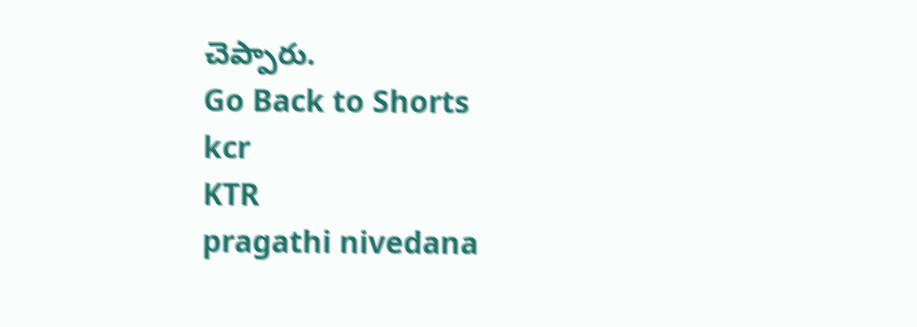చెప్పారు.
Go Back to Shorts
kcr
KTR
pragathi nivedana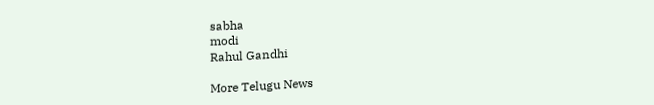sabha
modi
Rahul Gandhi

More Telugu News